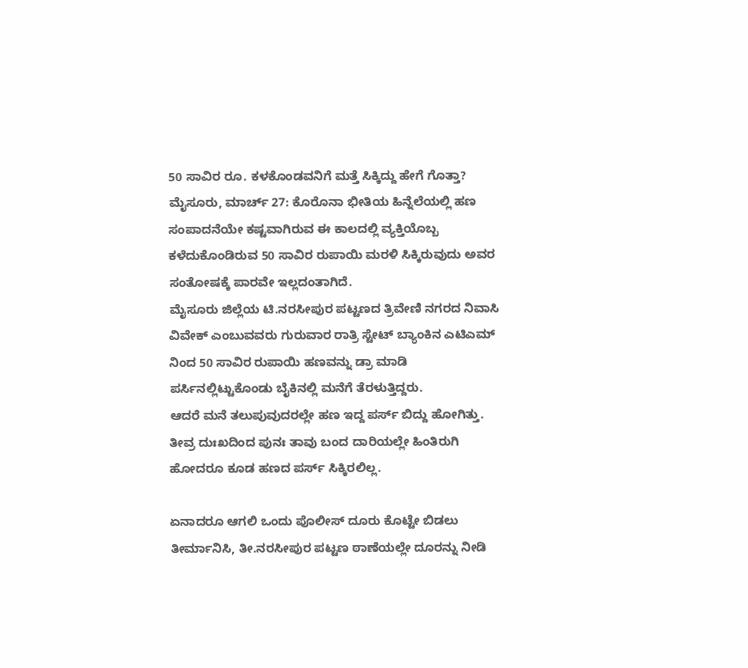50 ಸಾವಿರ ರೂ. ಕಳಕೊಂಡವನಿಗೆ ಮತ್ತೆ ಸಿಕ್ಕಿದ್ದು ಹೇಗೆ ಗೊತ್ತಾ?
ಮೈಸೂರು, ಮಾರ್ಚ್ 27: ಕೊರೊನಾ ಭೀತಿಯ ಹಿನ್ನೆಲೆಯಲ್ಲಿ ಹಣ ಸಂಪಾದನೆಯೇ ಕಷ್ಟವಾಗಿರುವ ಈ ಕಾಲದಲ್ಲಿ ವ್ಯಕ್ತಿಯೊಬ್ಬ ಕಳೆದುಕೊಂಡಿರುವ 50 ಸಾವಿರ ರುಪಾಯಿ ಮರಳಿ ಸಿಕ್ಕಿರುವುದು ಅವರ ಸಂತೋಷಕ್ಕೆ ಪಾರವೇ ಇಲ್ಲದಂತಾಗಿದೆ.
ಮೈಸೂರು ಜಿಲ್ಲೆಯ ಟಿ.ನರಸೀಪುರ ಪಟ್ಟಣದ ತ್ರಿವೇಣಿ ನಗರದ ನಿವಾಸಿ ವಿವೇಕ್ ಎಂಬುವವರು ಗುರುವಾರ ರಾತ್ರಿ ಸ್ಟೇಟ್ ಬ್ಯಾಂಕಿನ ಎಟಿಎಮ್ ನಿಂದ 50 ಸಾವಿರ ರುಪಾಯಿ ಹಣವನ್ನು ಡ್ರಾ ಮಾಡಿ ಪರ್ಸಿನಲ್ಲಿಟ್ಟುಕೊಂಡು ಬೈಕಿನಲ್ಲಿ ಮನೆಗೆ ತೆರಳುತ್ತಿದ್ದರು.
ಆದರೆ ಮನೆ ತಲುಪುವುದರಲ್ಲೇ ಹಣ ಇದ್ದ ಪರ್ಸ್ ಬಿದ್ದು ಹೋಗಿತ್ತು. ತೀವ್ರ ದುಃಖದಿಂದ ಪುನಃ ತಾವು ಬಂದ ದಾರಿಯಲ್ಲೇ ಹಿಂತಿರುಗಿ ಹೋದರೂ ಕೂಡ ಹಣದ ಪರ್ಸ್ ಸಿಕ್ಕಿರಲಿಲ್ಲ.

ಏನಾದರೂ ಆಗಲಿ ಒಂದು ಪೊಲೀಸ್ ದೂರು ಕೊಟ್ಟೇ ಬಿಡಲು ತೀರ್ಮಾನಿಸಿ, ತೀ.ನರಸೀಪುರ ಪಟ್ಟಣ ಠಾಣೆಯಲ್ಲೇ ದೂರನ್ನು ನೀಡಿ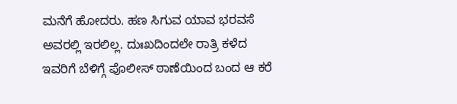ಮನೆಗೆ ಹೋದರು. ಹಣ ಸಿಗುವ ಯಾವ ಭರವಸೆ ಅವರಲ್ಲಿ ಇರಲಿಲ್ಲ. ದುಃಖದಿಂದಲೇ ರಾತ್ರಿ ಕಳೆದ ಇವರಿಗೆ ಬೆಳಿಗ್ಗೆ ಪೊಲೀಸ್ ಠಾಣೆಯಿಂದ ಬಂದ ಆ ಕರೆ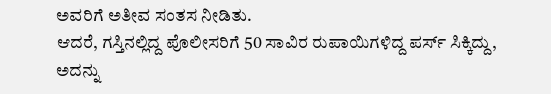ಅವರಿಗೆ ಅತೀವ ಸಂತಸ ನೀಡಿತು.
ಆದರೆ, ಗಸ್ತಿನಲ್ಲಿದ್ದ ಪೊಲೀಸರಿಗೆ 50 ಸಾವಿರ ರುಪಾಯಿಗಳಿದ್ದ ಪರ್ಸ್ ಸಿಕ್ಕಿದ್ದು, ಅದನ್ನು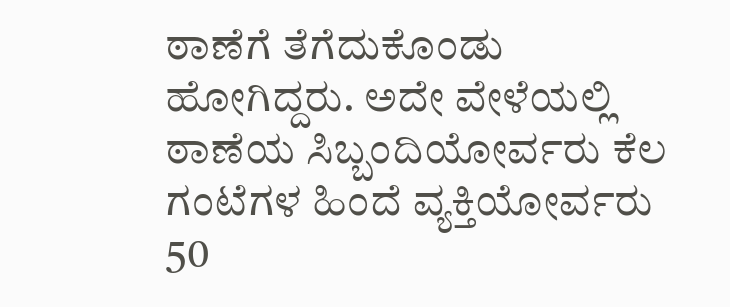ಠಾಣೆಗೆ ತೆಗೆದುಕೊಂಡು ಹೋಗಿದ್ದರು. ಅದೇ ವೇಳೆಯಲ್ಲಿ ಠಾಣೆಯ ಸಿಬ್ಬಂದಿಯೋರ್ವರು ಕೆಲ ಗಂಟೆಗಳ ಹಿಂದೆ ವ್ಯಕ್ತಿಯೋರ್ವರು 50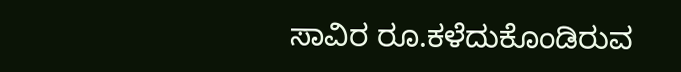ಸಾವಿರ ರೂ.ಕಳೆದುಕೊಂಡಿರುವ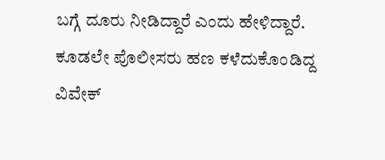ಬಗ್ಗೆ ದೂರು ನೀಡಿದ್ದಾರೆ ಎಂದು ಹೇಳಿದ್ದಾರೆ.
ಕೂಡಲೇ ಪೊಲೀಸರು ಹಣ ಕಳೆದುಕೊಂಡಿದ್ದ ವಿವೇಕ್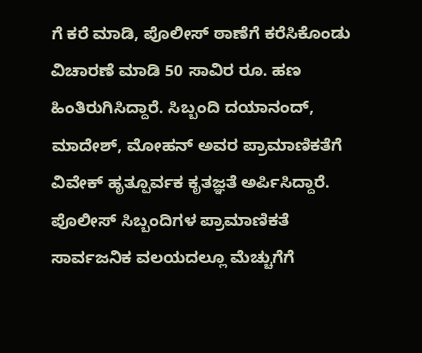ಗೆ ಕರೆ ಮಾಡಿ, ಪೊಲೀಸ್ ಠಾಣೆಗೆ ಕರೆಸಿಕೊಂಡು ವಿಚಾರಣೆ ಮಾಡಿ 50 ಸಾವಿರ ರೂ. ಹಣ ಹಿಂತಿರುಗಿಸಿದ್ದಾರೆ. ಸಿಬ್ಬಂದಿ ದಯಾನಂದ್, ಮಾದೇಶ್, ಮೋಹನ್ ಅವರ ಪ್ರಾಮಾಣಿಕತೆಗೆ ವಿವೇಕ್ ಹೃತ್ಪೂರ್ವಕ ಕೃತಜ್ಞತೆ ಅರ್ಪಿಸಿದ್ದಾರೆ. ಪೊಲೀಸ್ ಸಿಬ್ಬಂದಿಗಳ ಪ್ರಾಮಾಣಿಕತೆ ಸಾರ್ವಜನಿಕ ವಲಯದಲ್ಲೂ ಮೆಚ್ಚುಗೆಗೆ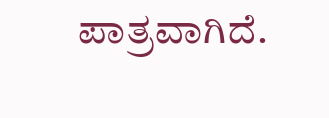ಪಾತ್ರವಾಗಿದೆ.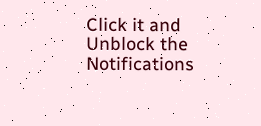Click it and Unblock the Notifications